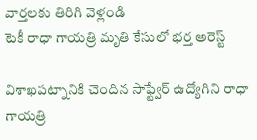వార్తలకు తిరిగి వెళ్లండి
టెకీ రాధా గాయత్రి మృతి కేసులో భర్త అరెస్ట్

విశాఖపట్నానికి చెందిన సాఫ్ట్వేర్ ఉద్యోగిని రాధా గాయత్రి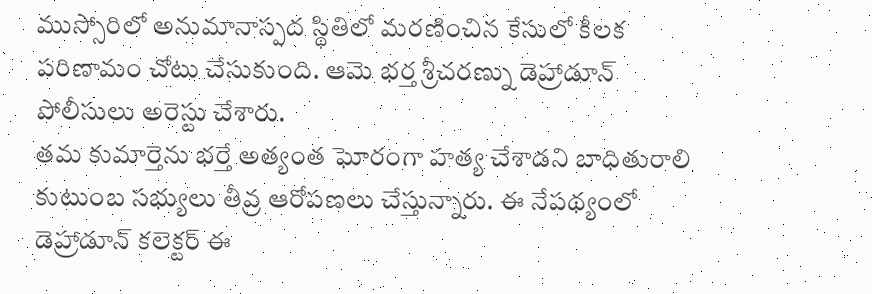ముస్సోరిలో అనుమానాస్పద స్థితిలో మరణించిన కేసులో కీలక పరిణామం చోటు చేసుకుంది. ఆమె భర్త శ్రీచరణ్ను డెహ్రాడూన్ పోలీసులు అరెస్టు చేశారు.
తమ కుమార్తెను భర్తే అత్యంత ఘోరంగా హత్య చేశాడని బాధితురాలి కుటుంబ సభ్యులు తీవ్ర ఆరోపణలు చేస్తున్నారు. ఈ నేపథ్యంలో డెహ్రాడూన్ కలెక్టర్ ఈ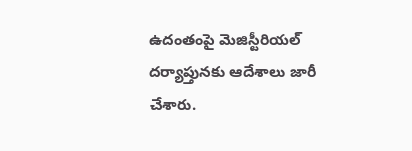ఉదంతంపై మెజిస్టీరియల్ దర్యాప్తునకు ఆదేశాలు జారీ చేశారు.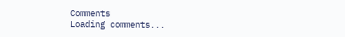Comments
Loading comments...